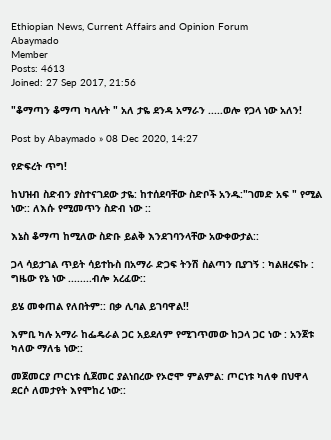Ethiopian News, Current Affairs and Opinion Forum
Abaymado
Member
Posts: 4613
Joined: 27 Sep 2017, 21:56

"ቆማጣን ቆማጣ ካላሉት " አለ ታዬ ደንዳ አማራን .....ወሎ የጋላ ነው አለን!

Post by Abaymado » 08 Dec 2020, 14:27

የድፍረት ጥግ!

ከህዝብ ስድብን ያስተናገደው ታዬ: ከተሰደባቸው ስድቦች አንዱ:"ገመድ አፍ " የሚል ነው:: ለእሱ የሚመጥን ስድብ ነው ::

እኔስ ቆማጣ ከሚለው ስድቡ ይልቅ እንደገባንላቸው አውቀውታል::

ጋላ ሳይታገል ጥይት ሳይተኩስ በአማራ ድጋፍ ትንሽ ስልጣን ቢያገኝ : ካልዘረፍኩ : ግዜው የኔ ነው ........ብሎ አረፈው::

ይሄ መቀጠል የለበትም:: በቃ ሊባል ይገባዋል!!

እምቢ ካሉ አማራ ከፌዴራል ጋር አይደለም የሚገጥመው ከጋላ ጋር ነው : አንጀቱ ካለው ማለቴ ነው::

መጀመርያ ጦርነቱ ሲጀመር ያልነበረው የኦሮሞ ምልምል: ጦርነቱ ካለቀ በህዋላ ደርሶ ለመታየት እየሞከረ ነው::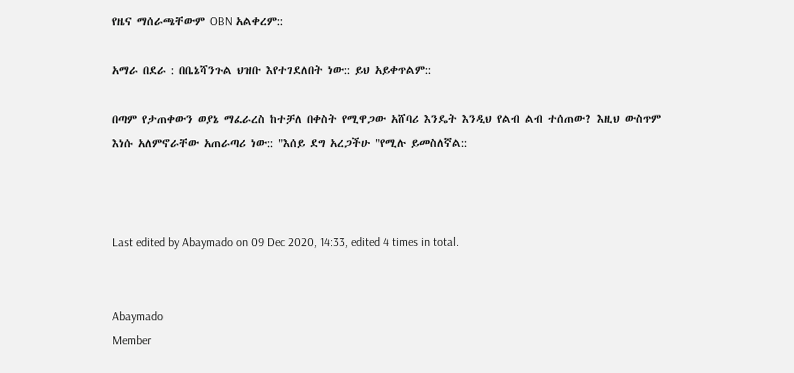የዜና ማሰራጫቸውም OBN አልቀረም::

አማራ በደራ : በቤኔሻንጉል ህዝቡ እየተገደለበት ነው:: ይህ አይቀጥልም::

በጣም የታጠቀውን ወያኔ ማፈራረስ ከተቻለ በቀስት የሚዋጋው አሸባሪ እንዴት እንዲህ የልብ ልብ ተሰጠው? እዚህ ውስጥም እነሱ አለምኖራቸው አጠራጣሪ ነው:: "እሰይ ደግ አረጋችሁ "የሚሉ ይመስለኛል::



Last edited by Abaymado on 09 Dec 2020, 14:33, edited 4 times in total.


Abaymado
Member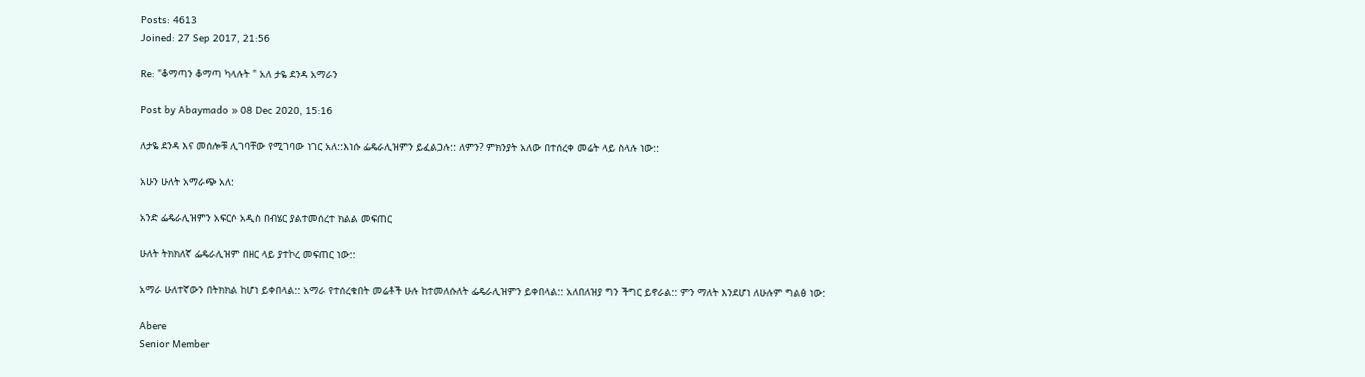Posts: 4613
Joined: 27 Sep 2017, 21:56

Re: "ቆማጣን ቆማጣ ካላሉት " አለ ታዬ ደንዳ አማራን

Post by Abaymado » 08 Dec 2020, 15:16

ለታዬ ደንዳ እና መሰሎቹ ሊገባቸው የሚገባው ነገር አለ::እነሱ ፌዴራሊዝምን ይፈልጋሉ:: ለምን? ምክንያት አለው በተሰረቀ መሬት ላይ ስላሉ ነው::

አሁን ሁለት አማራጭ አለ:

አንድ ፌዴራሊዝምን አፍርሶ አዲስ በብሄር ያልተመሰረተ ክልል መፍጠር

ሁለት ትክክለኛ ፌዴራሊዝም በዘር ላይ ያተኮረ መፍጠር ነው::

አማራ ሁለተኛውን በትክክል ከሆነ ይቀበላል:: አማራ የተሰረቁበት መሬቶች ሁሉ ከተመለሱለት ፌዴራሊዝምን ይቀበላል:: አለበለዝያ ግን ችግር ይኖራል:: ምን ማለት እንደሆነ ለሁሉም ግልፅ ነው:

Abere
Senior Member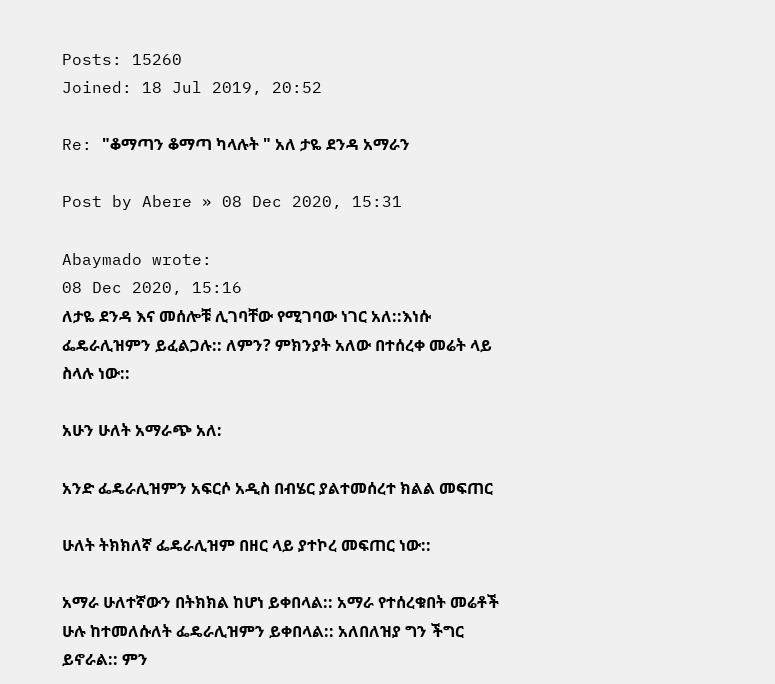Posts: 15260
Joined: 18 Jul 2019, 20:52

Re: "ቆማጣን ቆማጣ ካላሉት " አለ ታዬ ደንዳ አማራን

Post by Abere » 08 Dec 2020, 15:31

Abaymado wrote:
08 Dec 2020, 15:16
ለታዬ ደንዳ እና መሰሎቹ ሊገባቸው የሚገባው ነገር አለ::እነሱ ፌዴራሊዝምን ይፈልጋሉ:: ለምን? ምክንያት አለው በተሰረቀ መሬት ላይ ስላሉ ነው::

አሁን ሁለት አማራጭ አለ:

አንድ ፌዴራሊዝምን አፍርሶ አዲስ በብሄር ያልተመሰረተ ክልል መፍጠር

ሁለት ትክክለኛ ፌዴራሊዝም በዘር ላይ ያተኮረ መፍጠር ነው::

አማራ ሁለተኛውን በትክክል ከሆነ ይቀበላል:: አማራ የተሰረቁበት መሬቶች ሁሉ ከተመለሱለት ፌዴራሊዝምን ይቀበላል:: አለበለዝያ ግን ችግር ይኖራል:: ምን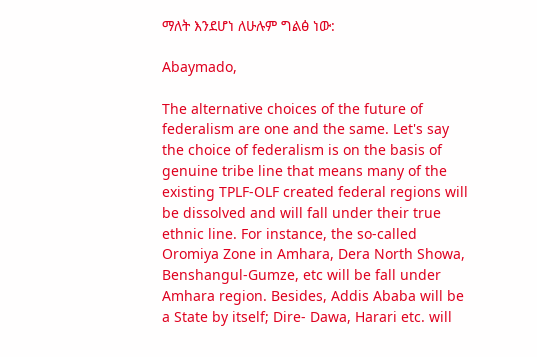ማለት እንደሆነ ለሁሉም ግልፅ ነው:

Abaymado,

The alternative choices of the future of federalism are one and the same. Let's say the choice of federalism is on the basis of genuine tribe line that means many of the existing TPLF-OLF created federal regions will be dissolved and will fall under their true ethnic line. For instance, the so-called Oromiya Zone in Amhara, Dera North Showa, Benshangul-Gumze, etc will be fall under Amhara region. Besides, Addis Ababa will be a State by itself; Dire- Dawa, Harari etc. will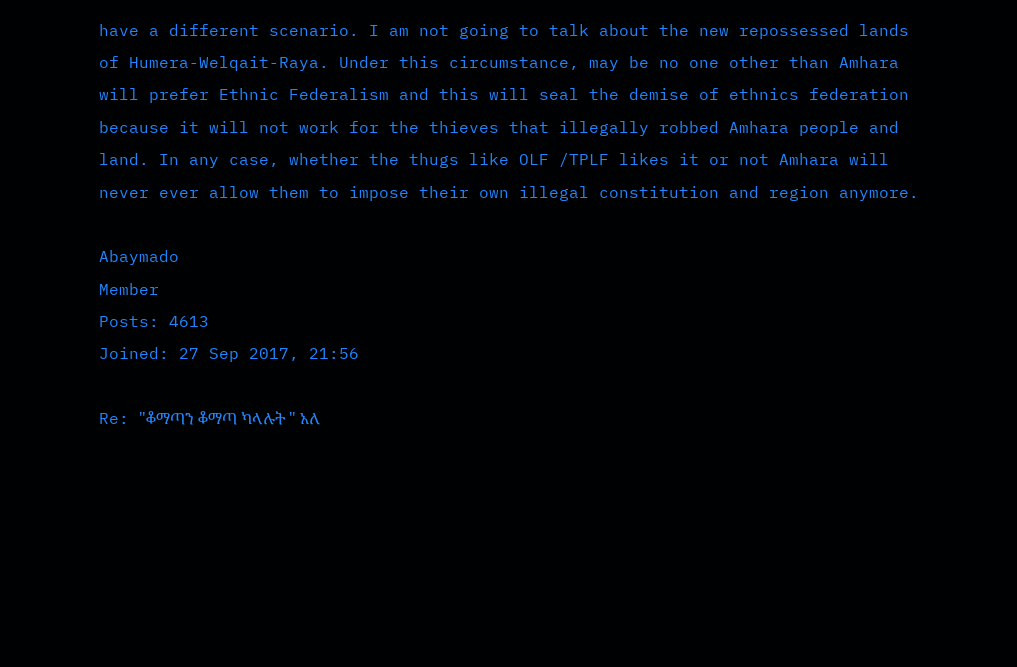have a different scenario. I am not going to talk about the new repossessed lands of Humera-Welqait-Raya. Under this circumstance, may be no one other than Amhara will prefer Ethnic Federalism and this will seal the demise of ethnics federation because it will not work for the thieves that illegally robbed Amhara people and land. In any case, whether the thugs like OLF /TPLF likes it or not Amhara will never ever allow them to impose their own illegal constitution and region anymore.

Abaymado
Member
Posts: 4613
Joined: 27 Sep 2017, 21:56

Re: "ቆማጣን ቆማጣ ካላሉት " አለ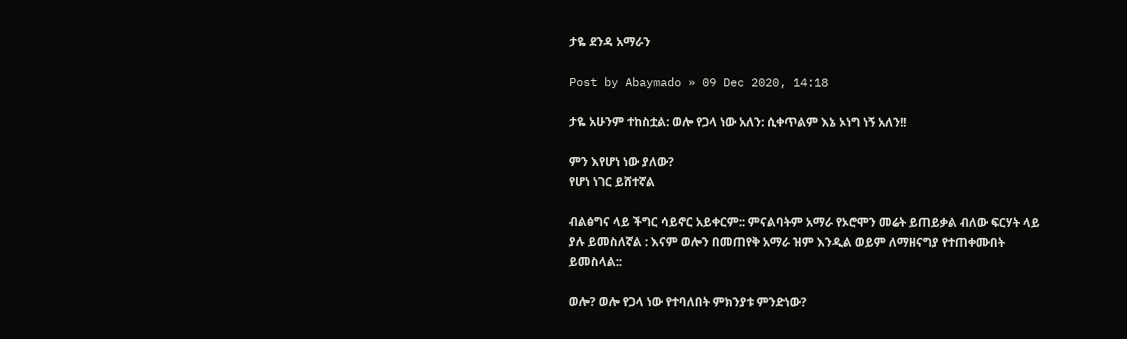ታዬ ደንዳ አማራን

Post by Abaymado » 09 Dec 2020, 14:18

ታዬ አሁንም ተከስቷል: ወሎ የጋላ ነው አለን: ሲቀጥልም እኔ ኦነግ ነኝ አለን!!

ምን እየሆነ ነው ያለው?
የሆነ ነገር ይሸተኛል

ብልፅግና ላይ ችግር ሳይኖር አይቀርም:: ምናልባትም አማራ የኦሮሞን መሬት ይጠይቃል ብለው ፍርሃት ላይ ያሉ ይመስለኛል : እናም ወሎን በመጠየቅ አማራ ዝም እንዲል ወይም ለማዘናግያ የተጠቀሙበት ይመስላል::

ወሎ? ወሎ የጋላ ነው የተባለበት ምክንያቱ ምንድነው?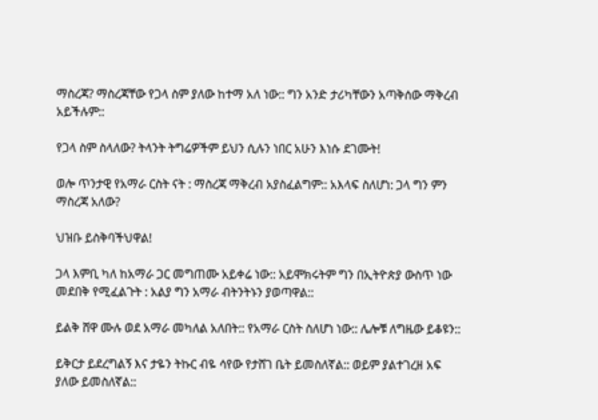ማስረጃ? ማስረጃቸው የጋላ ስም ያለው ከተማ አለ ነው:: ግን አንድ ታሪካቸውን አጣቅሰው ማቅረብ አይችሉም::

የጋላ ስም ስላለው? ትላንት ትግሬዎችም ይህን ሲሉን ነበር አሁን እነሱ ደገሙት!

ወሎ ጥንታዊ የአማራ ርስት ናት : ማስረጃ ማቅረብ አያስፈልግም:: አእላፍ ስለሆነ: ጋላ ግን ምን ማስረጃ አለው?

ህዝቡ ይስቅባችህዋል!

ጋላ እምቢ ካለ ከአማራ ጋር መግጠሙ አይቀሬ ነው:: አይሞክሩትም ግን በኢትዮጵያ ውስጥ ነው መደበቅ የሚፈልጉት : አልያ ግን አማራ ብትንትኑን ያወጣዋል::

ይልቅ ሸዋ ሙሉ ወደ አማራ መካለል አለበት:: የአማራ ርስት ስለሆነ ነው:: ሌሎቹ ለግዜው ይቆዩን::

ይቅርታ ይደረግልኝ እና ታዬን ትኩር ብዬ ሳየው የታሸገ ቤት ይመስለኛል:: ወይም ያልተገረዘ አፍ ያለው ይመስለኛል::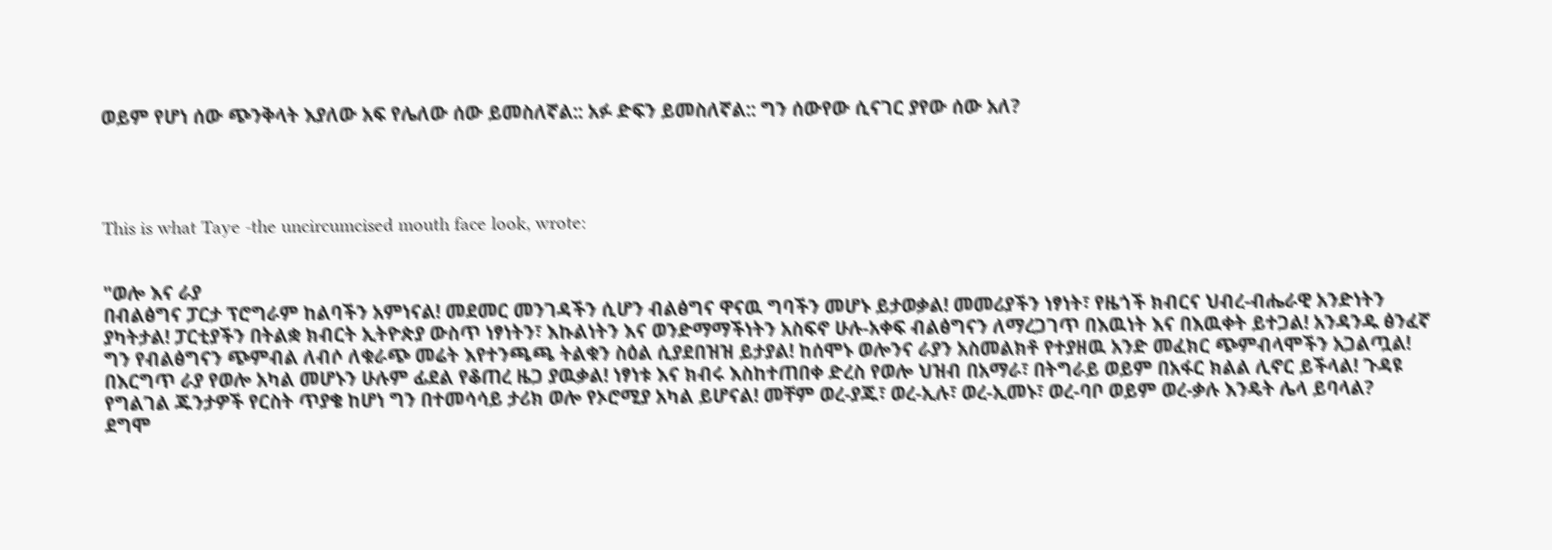ወይም የሆነ ሰው ጭንቅላት እያለው አፍ የሌለው ሰው ይመስለኛል:: አፉ ድፍን ይመስለኛል:: ግን ሰውየው ሲናገር ያየው ሰው አለ?




This is what Taye -the uncircumcised mouth face look, wrote:


"ወሎ እና ራያ
በብልፅግና ፓርታ ፕሮግራም ከልባችን አምነናል! መደመር መንገዳችን ሲሆን ብልፅግና ዋናዉ ግባችን መሆኑ ይታወቃል! መመሪያችን ነፃነት፣ የዜጎች ክብርና ህብረ-ብሔራዊ አንድነትን ያካትታል! ፓርቲያችን በትልቋ ክብርት ኢትዮጵያ ውስጥ ነፃነትን፣ እኩልነትን እና ወንድማማችነትን አስፍኖ ሁሉ-አቀፍ ብልፅግናን ለማረጋገጥ በእዉነት እና በእዉቀት ይተጋል! አንዳንዱ ፅንፈኛ ግን የብልፅግናን ጭምብል ለብሶ ለቁራጭ መሬት እየተንጫጫ ትልቁን ስዕል ሲያደበዝዝ ይታያል! ከሰሞኑ ወሎንና ራያን አስመልክቶ የተያዘዉ አንድ መፈክር ጭምብላሞችን አጋልጧል! በእርግጥ ራያ የወሎ አካል መሆኑን ሁሉም ፊደል የቆጠረ ዜጋ ያዉቃል! ነፃነቱ እና ክብሩ እስከተጠበቀ ድረስ የወሎ ህዝብ በአማራ፣ በትግራይ ወይም በአፋር ክልል ሊኖር ይችላል! ጉዳዩ የግልገል ጁንታዎች የርስት ጥያቄ ከሆነ ግን በተመሳሳይ ታሪክ ወሎ የኦሮሚያ አካል ይሆናል! መቸም ወረ-ያጁ፣ ወረ-ኢሉ፣ ወረ-ኢመኑ፣ ወረ-ባቦ ወይም ወረ-ቃሉ እንዴት ሌላ ይባላል?
ደግሞ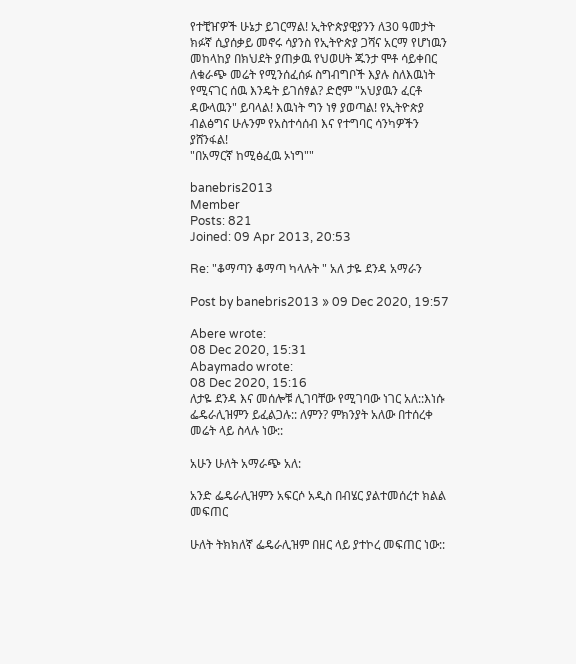የተቺዠዎች ሁኔታ ይገርማል! ኢትዮጵያዊያንን ለ30 ዓመታት ክፉኛ ሲያሰቃይ መኖሩ ሳያንስ የኢትዮጵያ ጋሻና አርማ የሆነዉን መከላከያ በክህደት ያጠቃዉ የህወሀት ጁንታ ሞቶ ሳይቀበር ለቁራጭ መሬት የሚንሰፈሰፉ ስግብግቦች እያሉ ስለእዉነት የሚናገር ሰዉ እንዴት ይገሰፃል? ድሮም "አህያዉን ፈርቶ ዳውላዉን" ይባላል! እዉነት ግን ነፃ ያወጣል! የኢትዮጵያ ብልፅግና ሁሉንም የአስተሳሰብ እና የተግባር ሳንካዎችን ያሸንፋል!
"በአማርኛ ከሚፅፈዉ ኦነግ""

banebris2013
Member
Posts: 821
Joined: 09 Apr 2013, 20:53

Re: "ቆማጣን ቆማጣ ካላሉት " አለ ታዬ ደንዳ አማራን

Post by banebris2013 » 09 Dec 2020, 19:57

Abere wrote:
08 Dec 2020, 15:31
Abaymado wrote:
08 Dec 2020, 15:16
ለታዬ ደንዳ እና መሰሎቹ ሊገባቸው የሚገባው ነገር አለ::እነሱ ፌዴራሊዝምን ይፈልጋሉ:: ለምን? ምክንያት አለው በተሰረቀ መሬት ላይ ስላሉ ነው::

አሁን ሁለት አማራጭ አለ:

አንድ ፌዴራሊዝምን አፍርሶ አዲስ በብሄር ያልተመሰረተ ክልል መፍጠር

ሁለት ትክክለኛ ፌዴራሊዝም በዘር ላይ ያተኮረ መፍጠር ነው::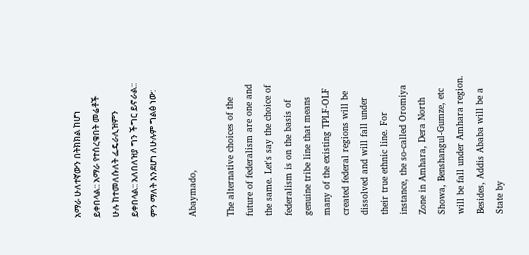አማራ ሁለተኛውን በትክክል ከሆነ ይቀበላል:: አማራ የተሰረቁበት መሬቶች ሁሉ ከተመለሱለት ፌዴራሊዝምን ይቀበላል:: አለበለዝያ ግን ችግር ይኖራል:: ምን ማለት እንደሆነ ለሁሉም ግልፅ ነው:

Abaymado,

The alternative choices of the future of federalism are one and the same. Let's say the choice of federalism is on the basis of genuine tribe line that means many of the existing TPLF-OLF created federal regions will be dissolved and will fall under their true ethnic line. For instance, the so-called Oromiya Zone in Amhara, Dera North Showa, Benshangul-Gumze, etc will be fall under Amhara region. Besides, Addis Ababa will be a State by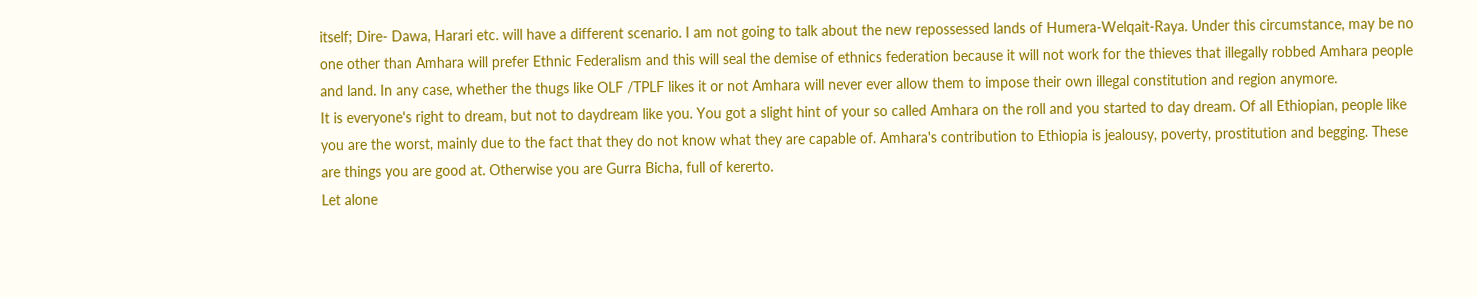itself; Dire- Dawa, Harari etc. will have a different scenario. I am not going to talk about the new repossessed lands of Humera-Welqait-Raya. Under this circumstance, may be no one other than Amhara will prefer Ethnic Federalism and this will seal the demise of ethnics federation because it will not work for the thieves that illegally robbed Amhara people and land. In any case, whether the thugs like OLF /TPLF likes it or not Amhara will never ever allow them to impose their own illegal constitution and region anymore.
It is everyone's right to dream, but not to daydream like you. You got a slight hint of your so called Amhara on the roll and you started to day dream. Of all Ethiopian, people like you are the worst, mainly due to the fact that they do not know what they are capable of. Amhara's contribution to Ethiopia is jealousy, poverty, prostitution and begging. These are things you are good at. Otherwise you are Gurra Bicha, full of kererto.
Let alone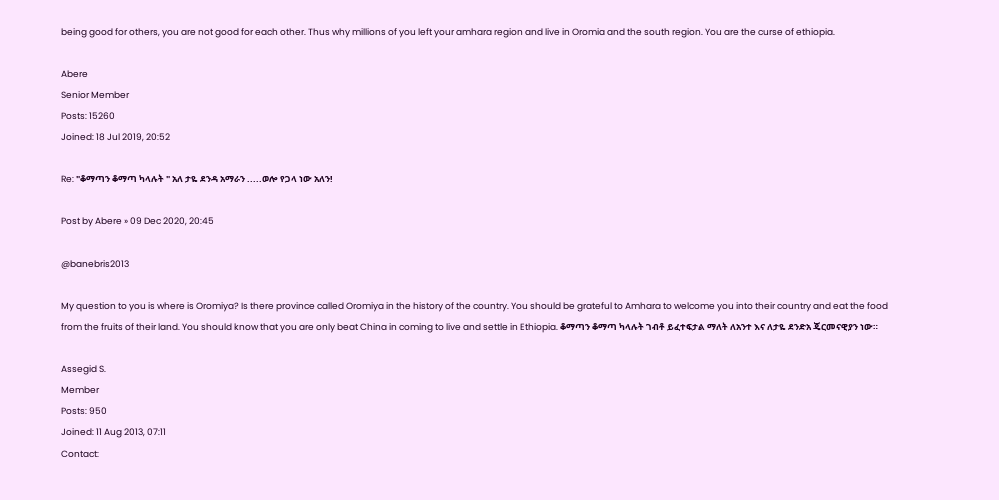being good for others, you are not good for each other. Thus why millions of you left your amhara region and live in Oromia and the south region. You are the curse of ethiopia.

Abere
Senior Member
Posts: 15260
Joined: 18 Jul 2019, 20:52

Re: "ቆማጣን ቆማጣ ካላሉት " አለ ታዬ ደንዳ አማራን .....ወሎ የጋላ ነው አለን!

Post by Abere » 09 Dec 2020, 20:45

@banebris2013

My question to you is where is Oromiya? Is there province called Oromiya in the history of the country. You should be grateful to Amhara to welcome you into their country and eat the food from the fruits of their land. You should know that you are only beat China in coming to live and settle in Ethiopia. ቆማጣን ቆማጣ ካላሉት ገብቶ ይፈተፍታል ማለት ለአንተ እና ለታዬ ደንድአ ጄርመናዊያን ነው።

Assegid S.
Member
Posts: 950
Joined: 11 Aug 2013, 07:11
Contact: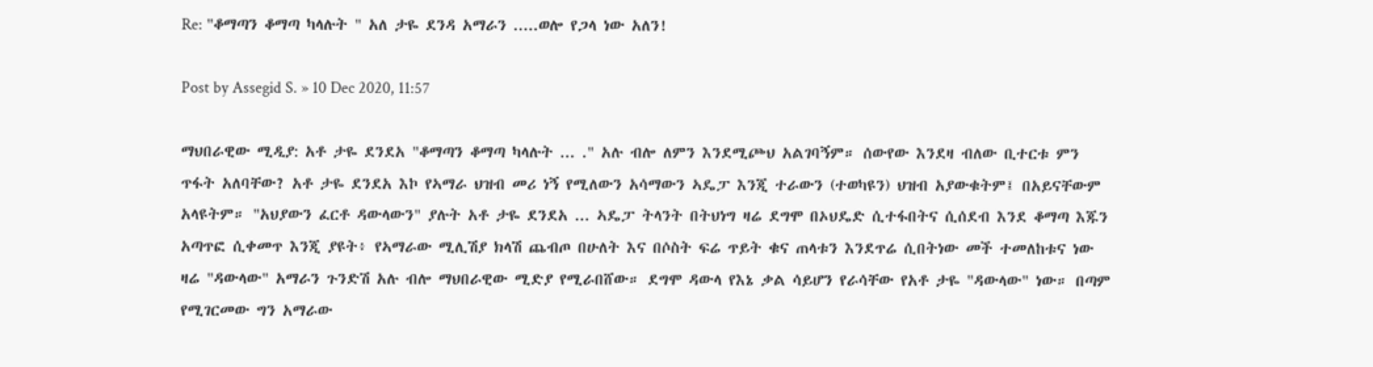Re: "ቆማጣን ቆማጣ ካላሉት " አለ ታዬ ደንዳ አማራን .....ወሎ የጋላ ነው አለን!

Post by Assegid S. » 10 Dec 2020, 11:57

ማህበራዊው ሚዲያ: አቶ ታዬ ደንደአ "ቆማጣን ቆማጣ ካላሉት ... ." አሉ ብሎ ለምን እንደሚጮህ አልገባኝም። ሰውየው እንደዛ ብለው ቢተርቱ ምን ጥፋት አለባቸው? አቶ ታዬ ደንደአ እኮ የኣማራ ህዝብ መሪ ነኝ የሚለውን አሳማውን ኣዴፓ እንጂ ተራውን (ተወካዩን) ህዝብ አያውቁትም፤ በአይናቸውም አላዩትም። "አህያውን ፈርቶ ዳውላውን" ያሉት አቶ ታዬ ደንደአ ... ኣዴፓ ትላንት በትህነግ ዛሬ ደግሞ በኦህዴድ ሲተፋበትና ሲሰደብ እንደ ቆማጣ እጁን አጣጥፎ ሲቀመጥ እንጂ ያዩት፥ የኣማራው ሚሊሽያ ክላሽ ጨብጦ በሁለት እና በሶስት ፍሬ ጥይት ቁና ጠላቱን እንደጥሬ ሲበትነው መች ተመለከቱና ነው ዛሬ "ዳውላው" አማራን ጉንድሽ አሉ ብሎ ማህበራዊው ሚድያ የሚራበሸው። ደግሞ ዳውላ የእኔ ቃል ሳይሆን የራሳቸው የአቶ ታዬ "ዳውላው" ነው። በጣም የሚገርመው ግን አማራው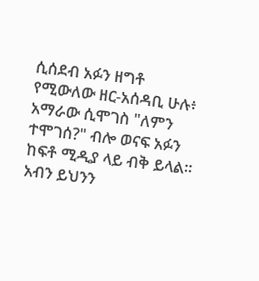ሲሰደብ አፉን ዘግቶ የሚውለው ዘር-አሰዳቢ ሁሉ፥ አማራው ሲሞገስ "ለምን ተሞገሰ?" ብሎ ወናፍ አፉን ከፍቶ ሚዲያ ላይ ብቅ ይላል። አብን ይህንን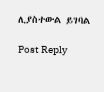ሊያስተውል ይገባል

Post Reply